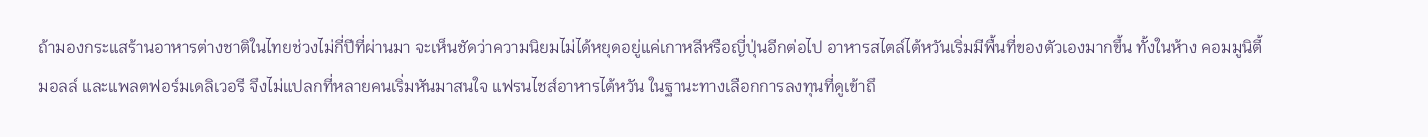ถ้ามองกระแสร้านอาหารต่างชาติในไทยช่วงไม่กี่ปีที่ผ่านมา จะเห็นชัดว่าความนิยมไม่ได้หยุดอยู่แค่เกาหลีหรือญี่ปุ่นอีกต่อไป อาหารสไตล์ไต้หวันเริ่มมีพื้นที่ของตัวเองมากขึ้น ทั้งในห้าง คอมมูนิตี้มอลล์ และแพลตฟอร์มเดลิเวอรี จึงไม่แปลกที่หลายคนเริ่มหันมาสนใจ แฟรนไชส์อาหารไต้หวัน ในฐานะทางเลือกการลงทุนที่ดูเข้าถึ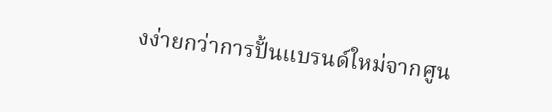งง่ายกว่าการปั้นแบรนด์ใหม่จากศูน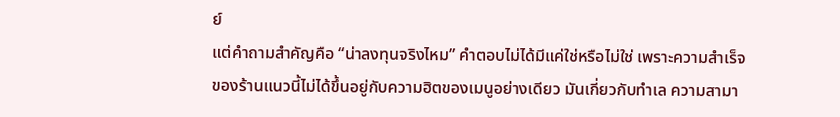ย์
แต่คำถามสำคัญคือ “น่าลงทุนจริงไหม” คำตอบไม่ได้มีแค่ใช่หรือไม่ใช่ เพราะความสำเร็จของร้านแนวนี้ไม่ได้ขึ้นอยู่กับความฮิตของเมนูอย่างเดียว มันเกี่ยวกับทำเล ความสามา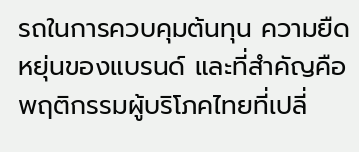รถในการควบคุมต้นทุน ความยืดหยุ่นของแบรนด์ และที่สำคัญคือพฤติกรรมผู้บริโภคไทยที่เปลี่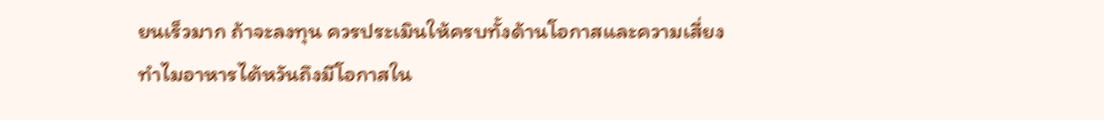ยนเร็วมาก ถ้าจะลงทุน ควรประเมินให้ครบทั้งด้านโอกาสและความเสี่ยง
ทำไมอาหารไต้หวันถึงมีโอกาสใน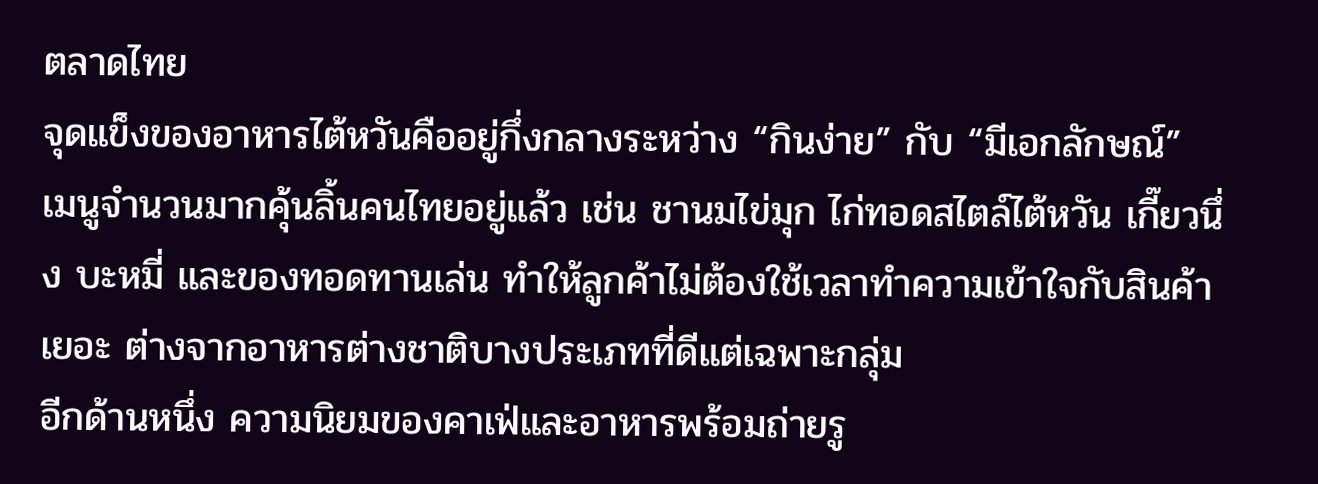ตลาดไทย
จุดแข็งของอาหารไต้หวันคืออยู่กึ่งกลางระหว่าง “กินง่าย” กับ “มีเอกลักษณ์” เมนูจำนวนมากคุ้นลิ้นคนไทยอยู่แล้ว เช่น ชานมไข่มุก ไก่ทอดสไตล์ไต้หวัน เกี๊ยวนึ่ง บะหมี่ และของทอดทานเล่น ทำให้ลูกค้าไม่ต้องใช้เวลาทำความเข้าใจกับสินค้าเยอะ ต่างจากอาหารต่างชาติบางประเภทที่ดีแต่เฉพาะกลุ่ม
อีกด้านหนึ่ง ความนิยมของคาเฟ่และอาหารพร้อมถ่ายรู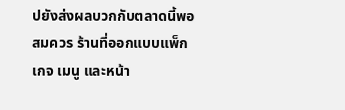ปยังส่งผลบวกกับตลาดนี้พอสมควร ร้านที่ออกแบบแพ็กเกจ เมนู และหน้า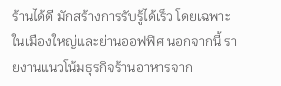ร้านได้ดี มักสร้างการรับรู้ได้เร็ว โดยเฉพาะในเมืองใหญ่และย่านออฟฟิศ นอกจากนี้ รายงานแนวโน้มธุรกิจร้านอาหารจาก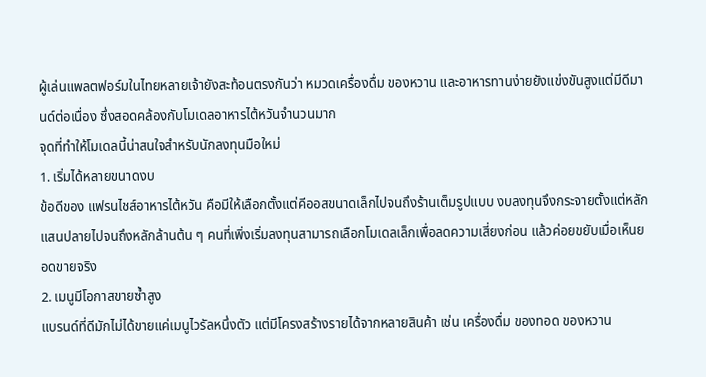ผู้เล่นแพลตฟอร์มในไทยหลายเจ้ายังสะท้อนตรงกันว่า หมวดเครื่องดื่ม ของหวาน และอาหารทานง่ายยังแข่งขันสูงแต่มีดีมานด์ต่อเนื่อง ซึ่งสอดคล้องกับโมเดลอาหารไต้หวันจำนวนมาก
จุดที่ทำให้โมเดลนี้น่าสนใจสำหรับนักลงทุนมือใหม่
1. เริ่มได้หลายขนาดงบ
ข้อดีของ แฟรนไชส์อาหารไต้หวัน คือมีให้เลือกตั้งแต่คีออสขนาดเล็กไปจนถึงร้านเต็มรูปแบบ งบลงทุนจึงกระจายตั้งแต่หลักแสนปลายไปจนถึงหลักล้านต้น ๆ คนที่เพิ่งเริ่มลงทุนสามารถเลือกโมเดลเล็กเพื่อลดความเสี่ยงก่อน แล้วค่อยขยับเมื่อเห็นยอดขายจริง
2. เมนูมีโอกาสขายซ้ำสูง
แบรนด์ที่ดีมักไม่ได้ขายแค่เมนูไวรัลหนึ่งตัว แต่มีโครงสร้างรายได้จากหลายสินค้า เช่น เครื่องดื่ม ของทอด ของหวาน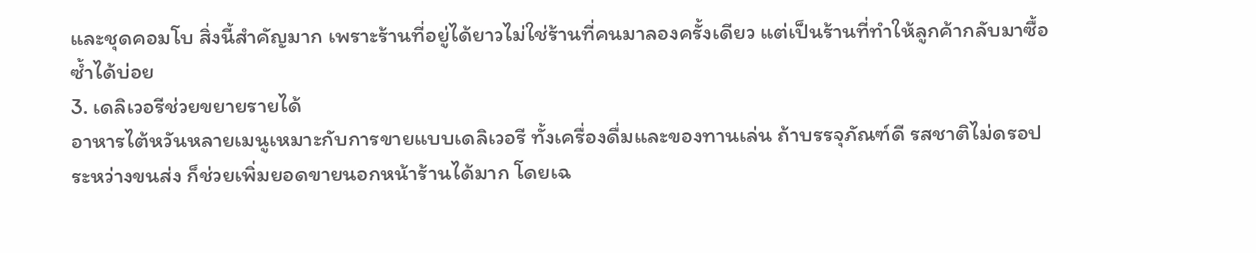และชุดคอมโบ สิ่งนี้สำคัญมาก เพราะร้านที่อยู่ได้ยาวไม่ใช่ร้านที่คนมาลองครั้งเดียว แต่เป็นร้านที่ทำให้ลูกค้ากลับมาซื้อซ้ำได้บ่อย
3. เดลิเวอรีช่วยขยายรายได้
อาหารไต้หวันหลายเมนูเหมาะกับการขายแบบเดลิเวอรี ทั้งเครื่องดื่มและของทานเล่น ถ้าบรรจุภัณฑ์ดี รสชาติไม่ดรอประหว่างขนส่ง ก็ช่วยเพิ่มยอดขายนอกหน้าร้านได้มาก โดยเฉ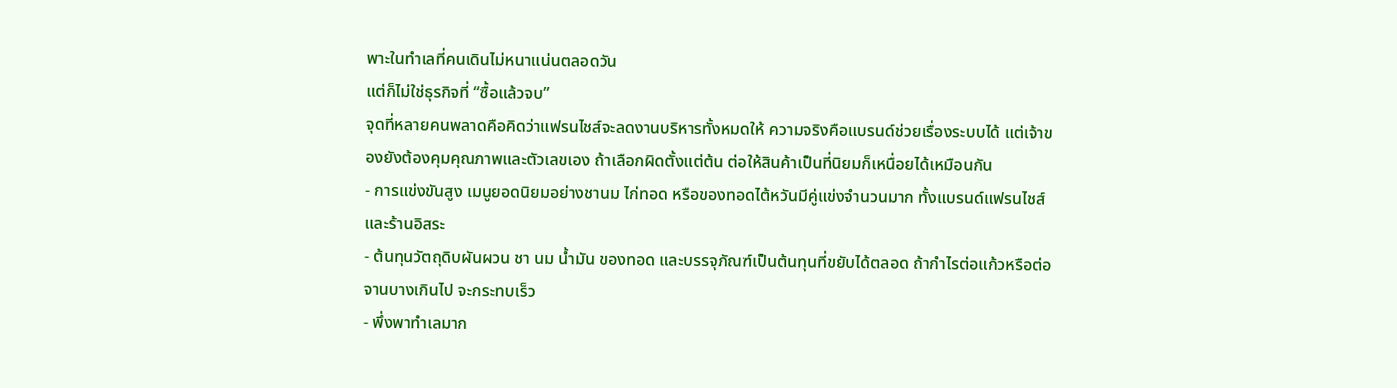พาะในทำเลที่คนเดินไม่หนาแน่นตลอดวัน
แต่ก็ไม่ใช่ธุรกิจที่ “ซื้อแล้วจบ”
จุดที่หลายคนพลาดคือคิดว่าแฟรนไชส์จะลดงานบริหารทั้งหมดให้ ความจริงคือแบรนด์ช่วยเรื่องระบบได้ แต่เจ้าของยังต้องคุมคุณภาพและตัวเลขเอง ถ้าเลือกผิดตั้งแต่ต้น ต่อให้สินค้าเป็นที่นิยมก็เหนื่อยได้เหมือนกัน
- การแข่งขันสูง เมนูยอดนิยมอย่างชานม ไก่ทอด หรือของทอดไต้หวันมีคู่แข่งจำนวนมาก ทั้งแบรนด์แฟรนไชส์และร้านอิสระ
- ต้นทุนวัตถุดิบผันผวน ชา นม น้ำมัน ของทอด และบรรจุภัณฑ์เป็นต้นทุนที่ขยับได้ตลอด ถ้ากำไรต่อแก้วหรือต่อจานบางเกินไป จะกระทบเร็ว
- พึ่งพาทำเลมาก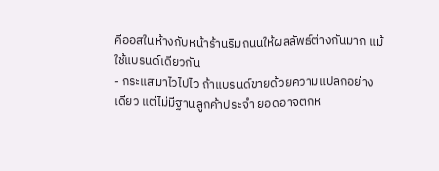คีออสในห้างกับหน้าร้านริมถนนให้ผลลัพธ์ต่างกันมาก แม้ใช้แบรนด์เดียวกัน
- กระแสมาไวไปไว ถ้าแบรนด์ขายด้วยความแปลกอย่างเดียว แต่ไม่มีฐานลูกค้าประจำ ยอดอาจตกห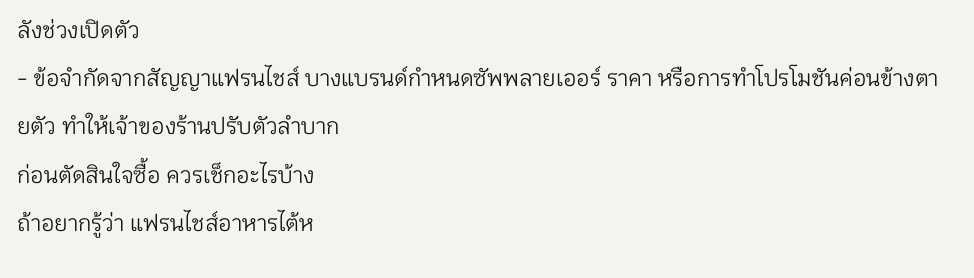ลังช่วงเปิดตัว
- ข้อจำกัดจากสัญญาแฟรนไชส์ บางแบรนด์กำหนดซัพพลายเออร์ ราคา หรือการทำโปรโมชันค่อนข้างตายตัว ทำให้เจ้าของร้านปรับตัวลำบาก
ก่อนตัดสินใจซื้อ ควรเช็กอะไรบ้าง
ถ้าอยากรู้ว่า แฟรนไชส์อาหารไต้ห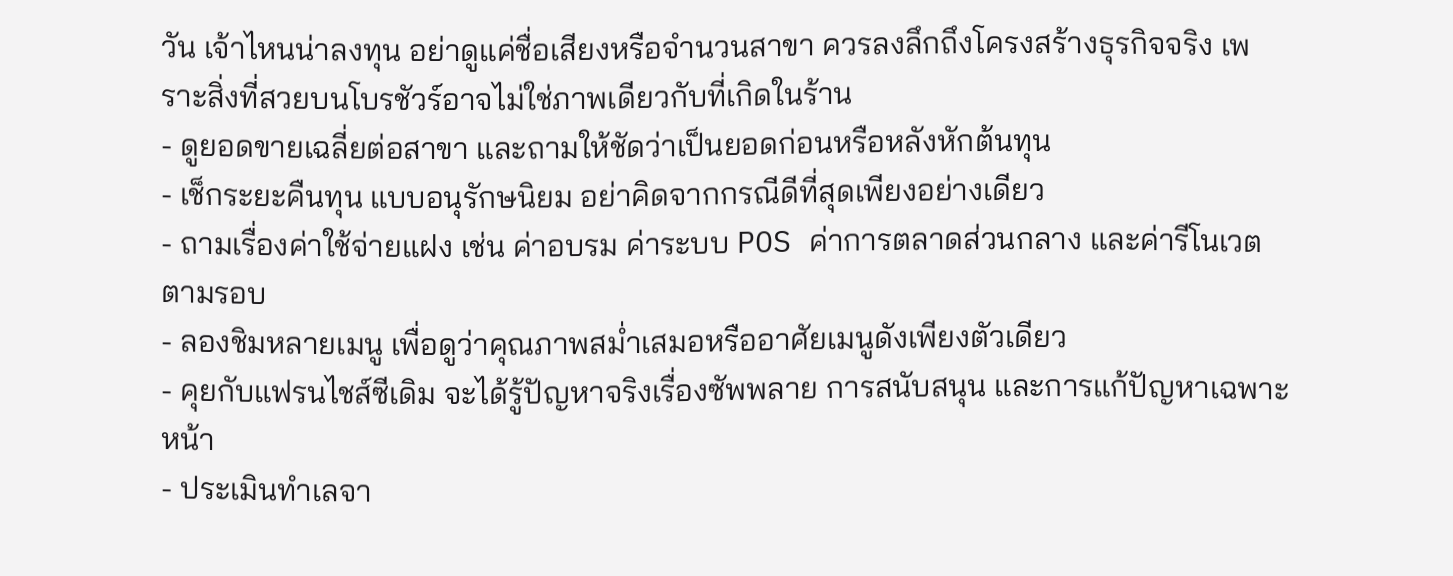วัน เจ้าไหนน่าลงทุน อย่าดูแค่ชื่อเสียงหรือจำนวนสาขา ควรลงลึกถึงโครงสร้างธุรกิจจริง เพราะสิ่งที่สวยบนโบรชัวร์อาจไม่ใช่ภาพเดียวกับที่เกิดในร้าน
- ดูยอดขายเฉลี่ยต่อสาขา และถามให้ชัดว่าเป็นยอดก่อนหรือหลังหักต้นทุน
- เช็กระยะคืนทุน แบบอนุรักษนิยม อย่าคิดจากกรณีดีที่สุดเพียงอย่างเดียว
- ถามเรื่องค่าใช้จ่ายแฝง เช่น ค่าอบรม ค่าระบบ POS ค่าการตลาดส่วนกลาง และค่ารีโนเวตตามรอบ
- ลองชิมหลายเมนู เพื่อดูว่าคุณภาพสม่ำเสมอหรืออาศัยเมนูดังเพียงตัวเดียว
- คุยกับแฟรนไชส์ซีเดิม จะได้รู้ปัญหาจริงเรื่องซัพพลาย การสนับสนุน และการแก้ปัญหาเฉพาะหน้า
- ประเมินทำเลจา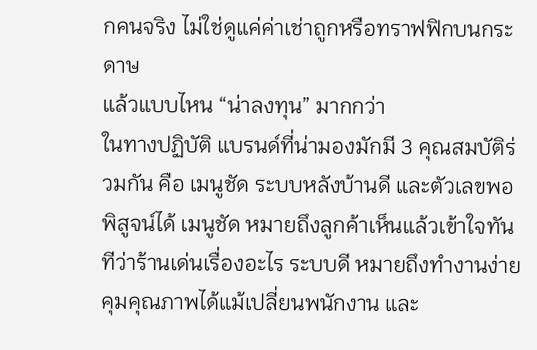กคนจริง ไม่ใช่ดูแค่ค่าเช่าถูกหรือทราฟฟิกบนกระดาษ
แล้วแบบไหน “น่าลงทุน” มากกว่า
ในทางปฏิบัติ แบรนด์ที่น่ามองมักมี 3 คุณสมบัติร่วมกัน คือ เมนูชัด ระบบหลังบ้านดี และตัวเลขพอพิสูจน์ได้ เมนูชัด หมายถึงลูกค้าเห็นแล้วเข้าใจทันทีว่าร้านเด่นเรื่องอะไร ระบบดี หมายถึงทำงานง่าย คุมคุณภาพได้แม้เปลี่ยนพนักงาน และ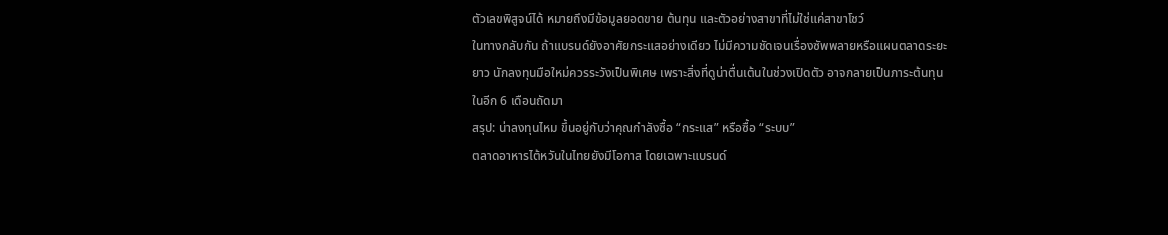ตัวเลขพิสูจน์ได้ หมายถึงมีข้อมูลยอดขาย ต้นทุน และตัวอย่างสาขาที่ไม่ใช่แค่สาขาโชว์
ในทางกลับกัน ถ้าแบรนด์ยังอาศัยกระแสอย่างเดียว ไม่มีความชัดเจนเรื่องซัพพลายหรือแผนตลาดระยะยาว นักลงทุนมือใหม่ควรระวังเป็นพิเศษ เพราะสิ่งที่ดูน่าตื่นเต้นในช่วงเปิดตัว อาจกลายเป็นภาระต้นทุนในอีก 6 เดือนถัดมา
สรุป: น่าลงทุนไหม ขึ้นอยู่กับว่าคุณกำลังซื้อ “กระแส” หรือซื้อ “ระบบ”
ตลาดอาหารไต้หวันในไทยยังมีโอกาส โดยเฉพาะแบรนด์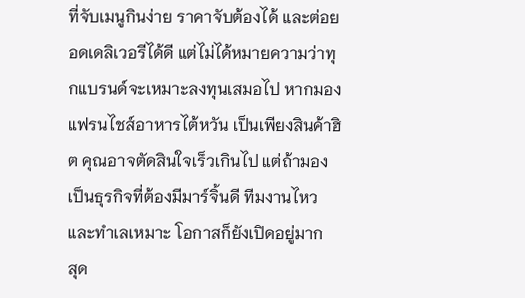ที่จับเมนูกินง่าย ราคาจับต้องได้ และต่อยอดเดลิเวอรีได้ดี แต่ไม่ได้หมายความว่าทุกแบรนด์จะเหมาะลงทุนเสมอไป หากมอง แฟรนไชส์อาหารไต้หวัน เป็นเพียงสินค้าฮิต คุณอาจตัดสินใจเร็วเกินไป แต่ถ้ามองเป็นธุรกิจที่ต้องมีมาร์จิ้นดี ทีมงานไหว และทำเลเหมาะ โอกาสก็ยังเปิดอยู่มาก
สุด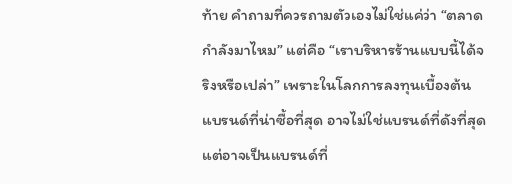ท้าย คำถามที่ควรถามตัวเองไม่ใช่แค่ว่า “ตลาดกำลังมาไหม” แต่คือ “เราบริหารร้านแบบนี้ได้จริงหรือเปล่า” เพราะในโลกการลงทุนเบื้องต้น แบรนด์ที่น่าซื้อที่สุด อาจไม่ใช่แบรนด์ที่ดังที่สุด แต่อาจเป็นแบรนด์ที่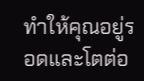ทำให้คุณอยู่รอดและโตต่อ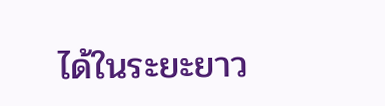ได้ในระยะยาว